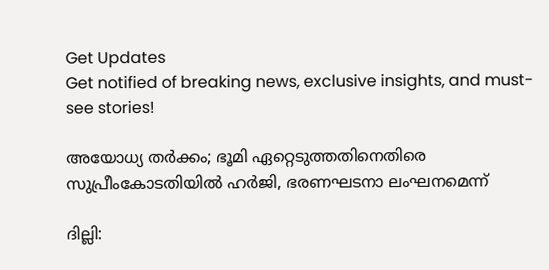Get Updates
Get notified of breaking news, exclusive insights, and must-see stories!

അയോധ്യ തര്‍ക്കം; ഭൂമി ഏറ്റെടുത്തതിനെതിരെ സുപ്രീംകോടതിയില്‍ ഹര്‍ജി, ഭരണഘടനാ ലംഘനമെന്ന്

ദില്ലി: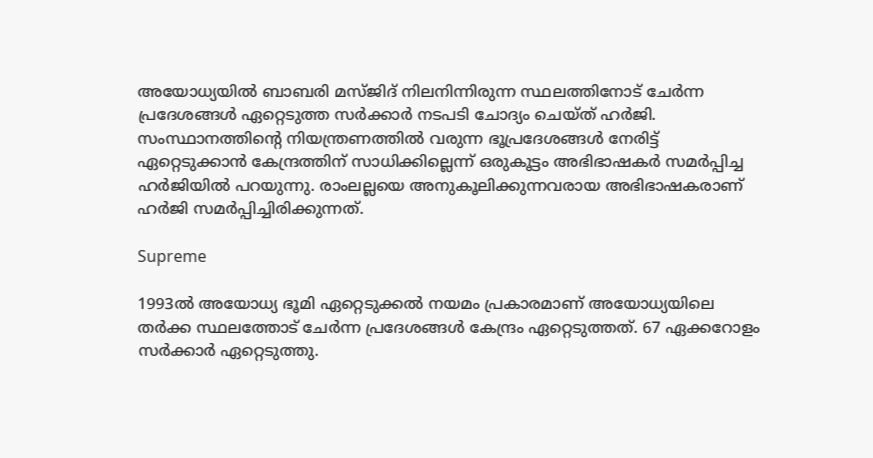അയോധ്യയില്‍ ബാബരി മസ്ജിദ് നിലനിന്നിരുന്ന സ്ഥലത്തിനോട് ചേര്‍ന്ന പ്രദേശങ്ങള്‍ ഏറ്റെടുത്ത സര്‍ക്കാര്‍ നടപടി ചോദ്യം ചെയ്ത് ഹര്‍ജി. സംസ്ഥാനത്തിന്റെ നിയന്ത്രണത്തില്‍ വരുന്ന ഭൂപ്രദേശങ്ങള്‍ നേരിട്ട് ഏറ്റെടുക്കാന്‍ കേന്ദ്രത്തിന് സാധിക്കില്ലെന്ന് ഒരുകൂട്ടം അഭിഭാഷകര്‍ സമര്‍പ്പിച്ച ഹര്‍ജിയില്‍ പറയുന്നു. രാംലല്ലയെ അനുകൂലിക്കുന്നവരായ അഭിഭാഷകരാണ് ഹര്‍ജി സമര്‍പ്പിച്ചിരിക്കുന്നത്.

Supreme

1993ല്‍ അയോധ്യ ഭൂമി ഏറ്റെടുക്കല്‍ നയമം പ്രകാരമാണ് അയോധ്യയിലെ തര്‍ക്ക സ്ഥലത്തോട് ചേര്‍ന്ന പ്രദേശങ്ങള്‍ കേന്ദ്രം ഏറ്റെടുത്തത്. 67 ഏക്കറോളം സര്‍ക്കാര്‍ ഏറ്റെടുത്തു.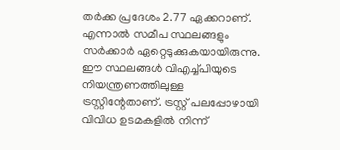തര്‍ക്ക പ്രദേശം 2.77 ഏക്കറാണ്. എന്നാല്‍ സമീപ സ്ഥലങ്ങളും സര്‍ക്കാര്‍ ഏറ്റെടുക്കുകയായിരുന്നു. ഈ സ്ഥലങ്ങള്‍ വിഎച്ച്പിയുടെ നിയന്ത്രണത്തിലുള്ള ട്രസ്റ്റിന്റേതാണ്. ട്രസ്റ്റ് പലപ്പോഴായി വിവിധ ഉടമകളില്‍ നിന്ന്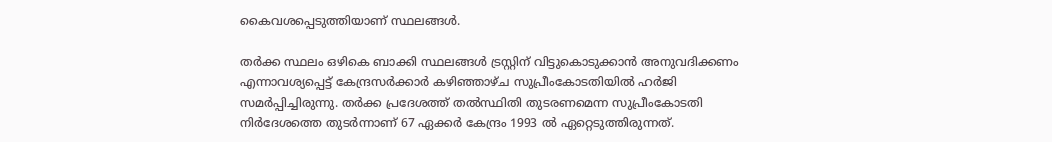കൈവശപ്പെടുത്തിയാണ് സ്ഥലങ്ങള്‍.

തര്‍ക്ക സ്ഥലം ഒഴികെ ബാക്കി സ്ഥലങ്ങള്‍ ട്രസ്റ്റിന് വിട്ടുകൊടുക്കാന്‍ അനുവദിക്കണം എന്നാവശ്യപ്പെട്ട് കേന്ദ്രസര്‍ക്കാര്‍ കഴിഞ്ഞാഴ്ച സുപ്രീംകോടതിയില്‍ ഹര്‍ജി സമര്‍പ്പിച്ചിരുന്നു. തര്‍ക്ക പ്രദേശത്ത് തല്‍സ്ഥിതി തുടരണമെന്ന സുപ്രീംകോടതി നിര്‍ദേശത്തെ തുടര്‍ന്നാണ് 67 ഏക്കര്‍ കേന്ദ്രം 1993 ല്‍ ഏറ്റെടുത്തിരുന്നത്.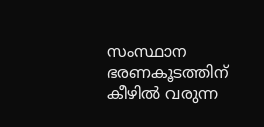സംസ്ഥാന ഭരണകൂടത്തിന് കീഴില്‍ വരുന്ന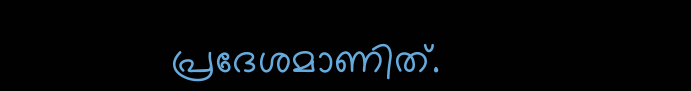പ്രദേശമാണിത്.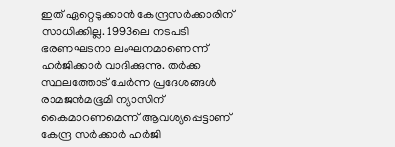ഇത് ഏറ്റെടുക്കാന്‍ കേന്ദ്രസര്‍ക്കാരിന് സാധിക്കില്ല. 1993ലെ നടപടി ഭരണഘടനാ ലംഘനമാണെന്ന് ഹര്‍ജിക്കാര്‍ വാദിക്കുന്നു. തര്‍ക്ക സ്ഥലത്തോട് ചേര്‍ന്ന പ്രദേശങ്ങള്‍ രാമജന്‍മഭൂമി ന്യാസിന് കൈമാറണമെന്ന് ആവശ്യപ്പെട്ടാണ് കേന്ദ്ര സര്‍ക്കാര്‍ ഹര്‍ജി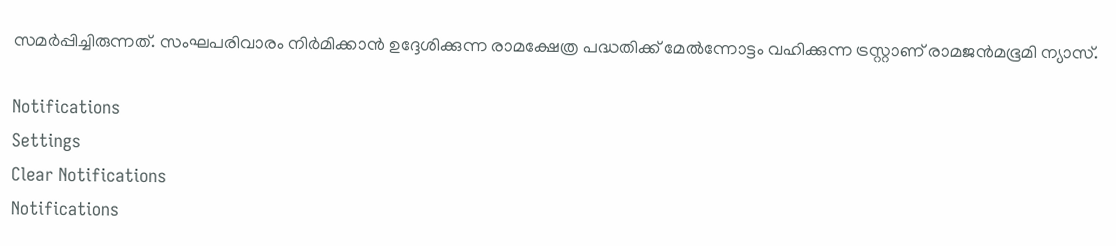സമര്‍പ്പിച്ചിരുന്നത്. സംഘപരിവാരം നിര്‍മിക്കാന്‍ ഉദ്ദേശിക്കുന്ന രാമക്ഷേത്ര പദ്ധതിക്ക് മേല്‍ന്നോട്ടം വഹിക്കുന്ന ട്രസ്റ്റാണ് രാമജന്‍മഭൂമി ന്യാസ്.

Notifications
Settings
Clear Notifications
Notifications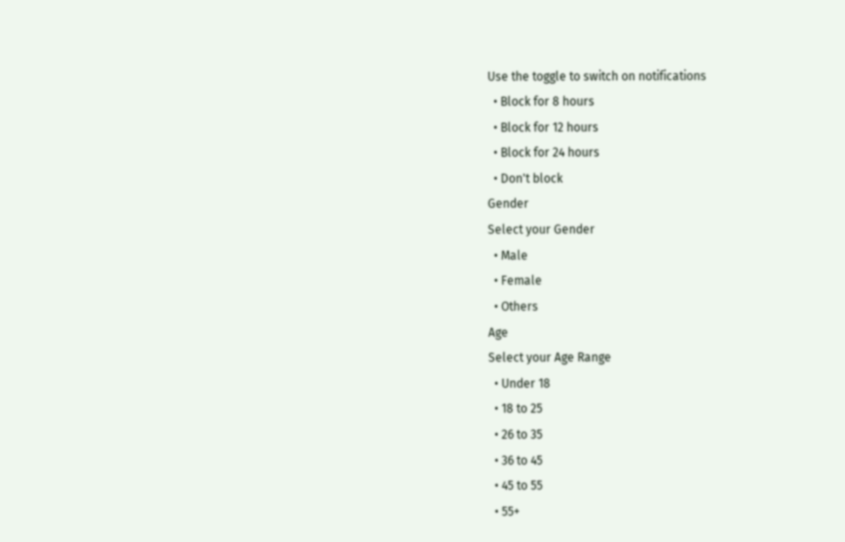Use the toggle to switch on notifications
  • Block for 8 hours
  • Block for 12 hours
  • Block for 24 hours
  • Don't block
Gender
Select your Gender
  • Male
  • Female
  • Others
Age
Select your Age Range
  • Under 18
  • 18 to 25
  • 26 to 35
  • 36 to 45
  • 45 to 55
  • 55+